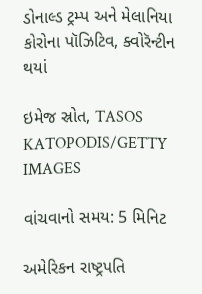ડોનાલ્ડ ટ્રમ્પ અને મેલાનિયા કોરોના પૉઝિટિવ, ક્વોરૅન્ટીન થયાં

ઇમેજ સ્રોત, TASOS KATOPODIS/GETTY IMAGES

વાંચવાનો સમય: 5 મિનિટ

અમેરિકન રાષ્ટ્રપતિ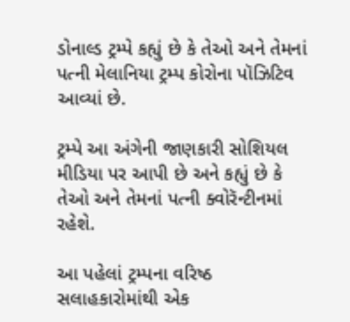ડોનાલ્ડ ટ્રમ્પે કહ્યું છે કે તેઓ અને તેમનાં પત્ની મેલાનિયા ટ્રમ્પ કોરોના પૉઝિટિવ આવ્યાં છે.

ટ્રમ્પે આ અંગેની જાણકારી સોશિયલ મીડિયા પર આપી છે અને કહ્યું છે કે તેઓ અને તેમનાં પત્ની ક્વોરૅન્ટીનમાં રહેશે.

આ પહેલાં ટ્રમ્પના વરિષ્ઠ સલાહકારોમાંથી એક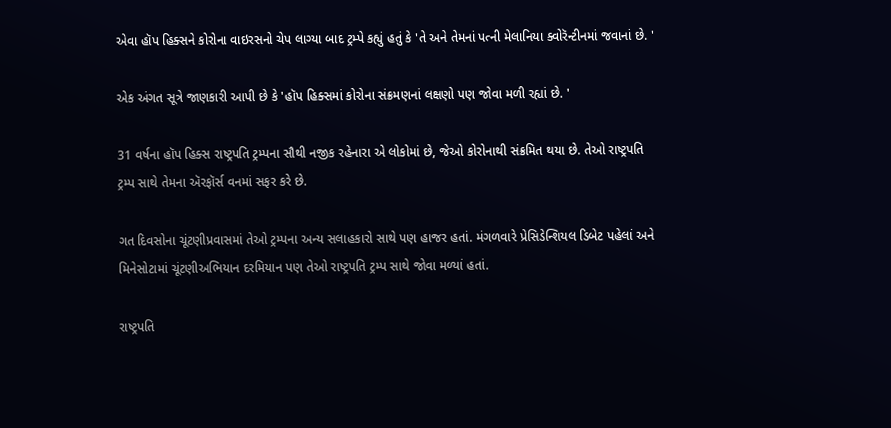એવા હૉપ હિક્સને કોરોના વાઇરસનો ચેપ લાગ્યા બાદ ટ્રમ્પે કહ્યું હતું કે 'તે અને તેમનાં પત્ની મેલાનિયા ક્વોરૅન્ટીનમાં જવાનાં છે. '

એક અંગત સૂત્રે જાણકારી આપી છે કે 'હૉપ હિક્સમાં કોરોના સંક્રમણનાં લક્ષણો પણ જોવા મળી રહ્યાં છે. '

31 વર્ષના હૉપ હિક્સ રાષ્ટ્રપતિ ટ્રમ્પના સૌથી નજીક રહેનારા એ લોકોમાં છે, જેઓ કોરોનાથી સંક્રમિત થયા છે. તેઓ રાષ્ટ્રપતિ ટ્રમ્પ સાથે તેમના ઍરફૉર્સ વનમાં સફર કરે છે.

ગત દિવસોના ચૂંટણીપ્રવાસમાં તેઓ ટ્રમ્પના અન્ય સલાહકારો સાથે પણ હાજર હતાં. મંગળવારે પ્રેસિડેન્શિયલ ડિબેટ પહેલાં અને મિનેસોટામાં ચૂંટણીઅભિયાન દરમિયાન પણ તેઓ રાષ્ટ્રપતિ ટ્રમ્પ સાથે જોવા મળ્યાં હતાં.

રાષ્ટ્રપતિ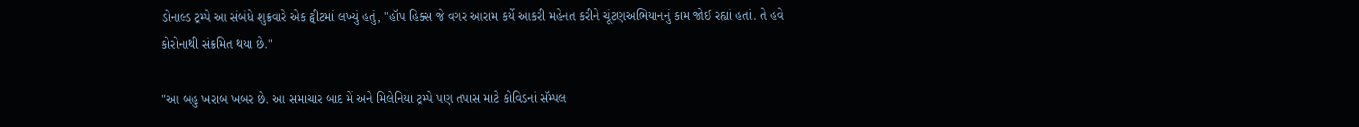ડોનાલ્ડ ટ્રમ્પે આ સંબંધે શુક્રવારે એક ટ્વીટમાં લખ્યું હતું, "હૉપ હિક્સ જે વગર આરામ કર્યે આકરી મહેનત કરીને ચૂંટણઅભિયાનનું કામ જોઈ રહ્યાં હતાં. તે હવે કોરોનાથી સંક્રમિત થયા છે."

"આ બહુ ખરાબ ખબર છે. આ સમાચાર બાદ મેં અને મિલેનિયા ટ્રમ્પે પણ તપાસ માટે કોવિડનાં સૅમ્પલ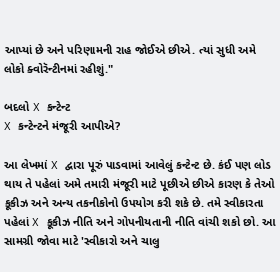આપ્યાં છે અને પરિણામની રાહ જોઈએ છીએ. ત્યાં સુધી અમે લોકો ક્વોરૅન્ટીનમાં રહીશું."

બદલો X કન્ટેન્ટ
X કન્ટેન્ટને મંજૂરી આપીએ?

આ લેખમાં X દ્વારા પૂરું પાડવામાં આવેલું કન્ટેન્ટ છે. કંઈ પણ લોડ થાય તે પહેલાં અમે તમારી મંજૂરી માટે પૂછીએ છીએ કારણ કે તેઓ કૂકીઝ અને અન્ય તકનીકોનો ઉપયોગ કરી શકે છે. તમે સ્વીકારતા પહેલાં X કૂકીઝ નીતિ અને ગોપનીયતાની નીતિ વાંચી શકો છો. આ સામગ્રી જોવા માટે 'સ્વીકારો અને ચાલુ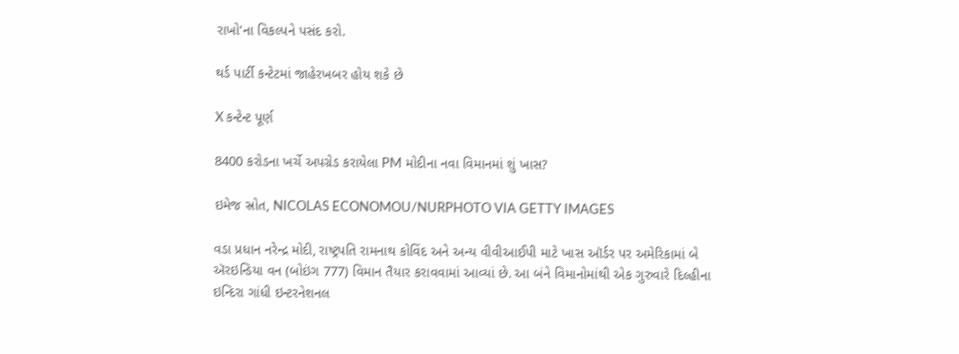રાખો'ના વિકલ્પને પસંદ કરો.

થર્ડ પાર્ટી કન્ટેટમાં જાહેરખબર હોય શકે છે

X કન્ટેન્ટ પૂર્ણ

8400 કરોડના ખર્ચે અપગ્રેડ કરાયેલા PM મોદીના નવા વિમાનમાં શું ખાસ?

ઇમેજ સ્રોત, NICOLAS ECONOMOU/NURPHOTO VIA GETTY IMAGES

વડા પ્રધાન નરેન્દ્ર મોદી, રાષ્ટ્રપતિ રામનાથ કોવિંદ અને અન્ય વીવીઆઈપી માટે ખાસ ઑર્ડર પર અમેરિકામાં બે ઍરઇન્ડિયા વન (બોઇંગ 777) વિમાન તૈયાર કરાવવામાં આવ્યાં છે. આ બંને વિમાનોમાંથી એક ગુરુવારે દિલ્હીના ઇન્દિરા ગાંધી ઇન્ટરનેશનલ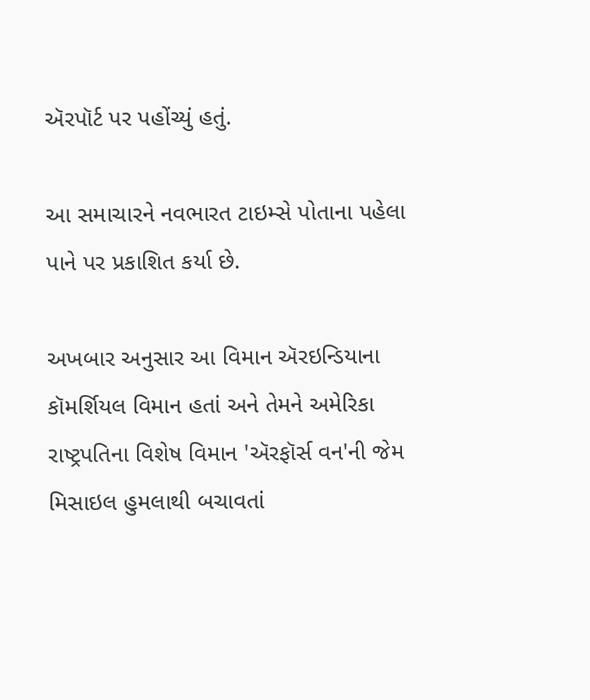ઍરપૉર્ટ પર પહોંચ્યું હતું.

આ સમાચારને નવભારત ટાઇમ્સે પોતાના પહેલા પાને પર પ્રકાશિત કર્યા છે.

અખબાર અનુસાર આ વિમાન ઍરઇન્ડિયાના કૉમર્શિયલ વિમાન હતાં અને તેમને અમેરિકા રાષ્ટ્રપતિના વિશેષ વિમાન 'ઍરફૉર્સ વન'ની જેમ મિસાઇલ હુમલાથી બચાવતાં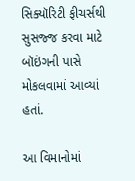સિક્યૉરિટી ફીચર્સથી સુસજ્જ કરવા માટે બૉઇંગની પાસે મોકલવામાં આવ્યાં હતાં.

આ વિમાનોમાં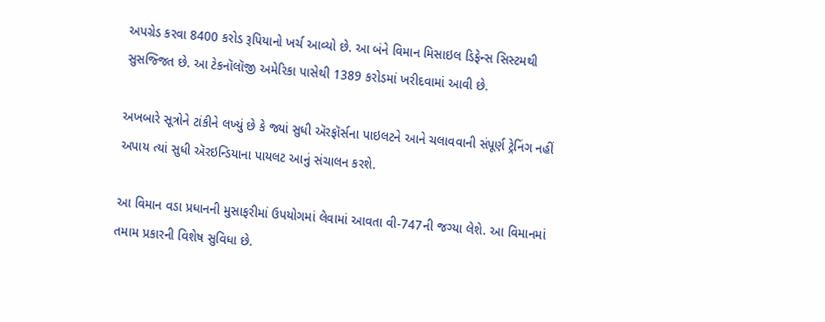અપગ્રેડ કરવા 8400 કરોડ રૂપિયાનો ખર્ચ આવ્યો છે. આ બંને વિમાન મિસાઇલ ડિફેન્સ સિસ્ટમથી સુસજ્જિત છે. આ ટેકનૉલૉજી અમેરિકા પાસેથી 1389 કરોડમાં ખરીદવામાં આવી છે.

અખબારે સૂત્રોને ટાંકીને લખ્યું છે કે જ્યાં સુધી ઍરફૉર્સના પાઇલટને આને ચલાવવાની સંપૂર્ણ ટ્રેનિંગ નહીં અપાય ત્યાં સુધી ઍરઇન્ડિયાના પાયલટ આનું સંચાલન કરશે.

આ વિમાન વડા પ્રધાનની મુસાફરીમાં ઉપયોગમાં લેવામાં આવતા વી-747ની જગ્યા લેશે. આ વિમાનમાં તમામ પ્રકારની વિશેષ સુવિધા છે.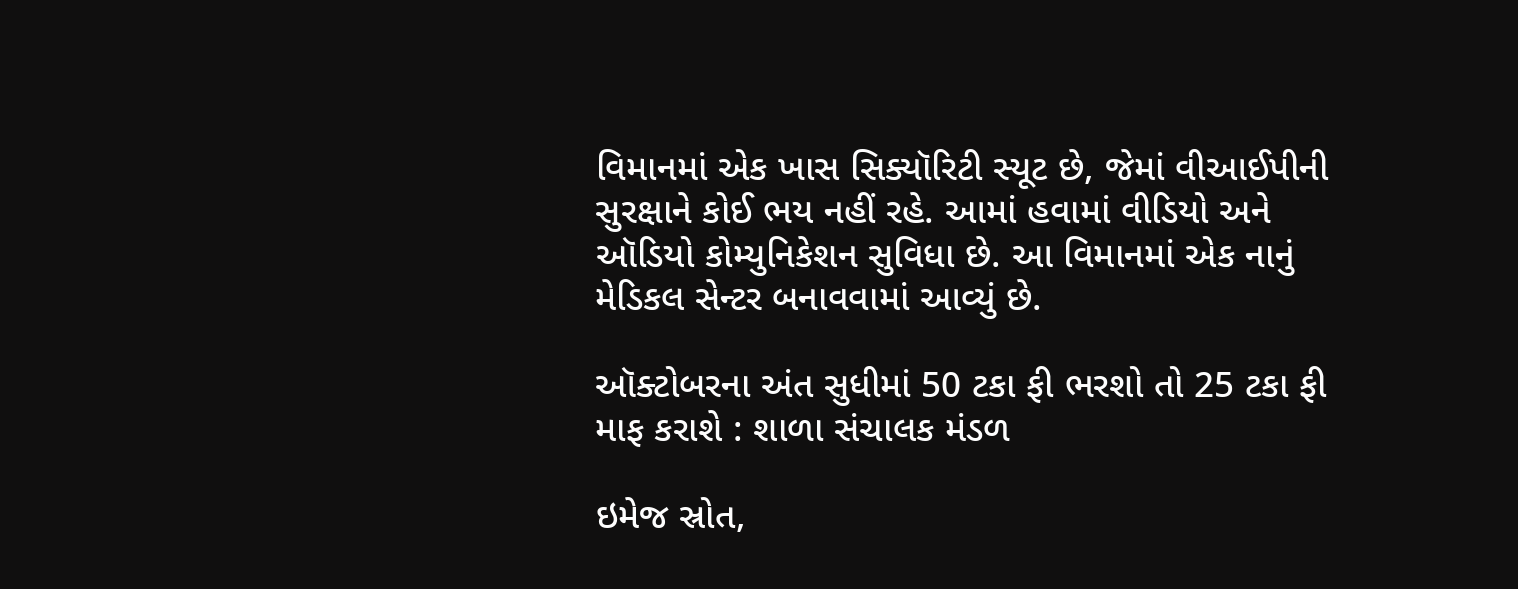વિમાનમાં એક ખાસ સિક્યૉરિટી સ્યૂટ છે, જેમાં વીઆઈપીની સુરક્ષાને કોઈ ભય નહીં રહે. આમાં હવામાં વીડિયો અને ઑડિયો કોમ્યુનિકેશન સુવિધા છે. આ વિમાનમાં એક નાનું મેડિકલ સેન્ટર બનાવવામાં આવ્યું છે.

ઑક્ટોબરના અંત સુધીમાં 50 ટકા ફી ભરશો તો 25 ટકા ફી માફ કરાશે : શાળા સંચાલક મંડળ

ઇમેજ સ્રોત,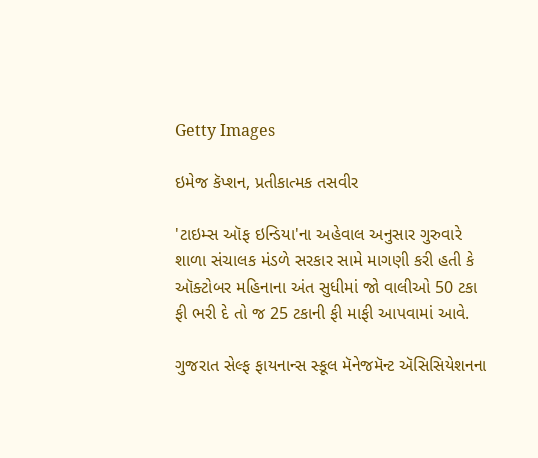Getty Images

ઇમેજ કૅપ્શન, પ્રતીકાત્મક તસવીર

'ટાઇમ્સ ઑફ ઇન્ડિયા'ના અહેવાલ અનુસાર ગુરુવારે શાળા સંચાલક મંડળે સરકાર સામે માગણી કરી હતી કે ઑક્ટોબર મહિનાના અંત સુધીમાં જો વાલીઓ 50 ટકા ફી ભરી દે તો જ 25 ટકાની ફી માફી આપવામાં આવે.

ગુજરાત સેલ્ફ ફાયનાન્સ સ્કૂલ મૅનેજમૅન્ટ ઍસિસિયેશનના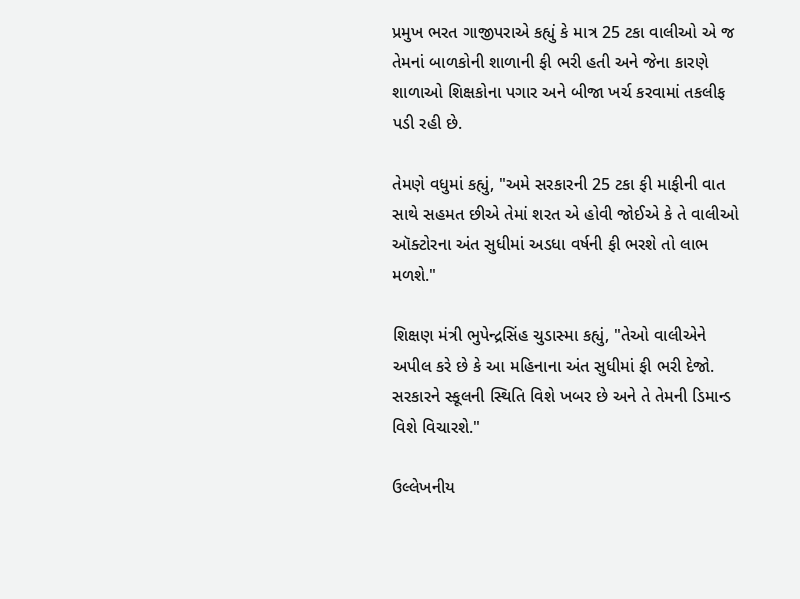પ્રમુખ ભરત ગાજીપરાએ કહ્યું કે માત્ર 25 ટકા વાલીઓ એ જ તેમનાં બાળકોની શાળાની ફી ભરી હતી અને જેના કારણે શાળાઓ શિક્ષકોના પગાર અને બીજા ખર્ચ કરવામાં તકલીફ પડી રહી છે.

તેમણે વધુમાં કહ્યું, "અમે સરકારની 25 ટકા ફી માફીની વાત સાથે સહમત છીએ તેમાં શરત એ હોવી જોઈએ કે તે વાલીઓ ઑક્ટોરના અંત સુધીમાં અડધા વર્ષની ફી ભરશે તો લાભ મળશે."

શિક્ષણ મંત્રી ભુપેન્દ્રસિંહ ચુડાસ્મા કહ્યું, "તેઓ વાલીએને અપીલ કરે છે કે આ મહિનાના અંત સુધીમાં ફી ભરી દેજો. સરકારને સ્કૂલની સ્થિતિ વિશે ખબર છે અને તે તેમની ડિમાન્ડ વિશે વિચારશે."

ઉલ્લેખનીય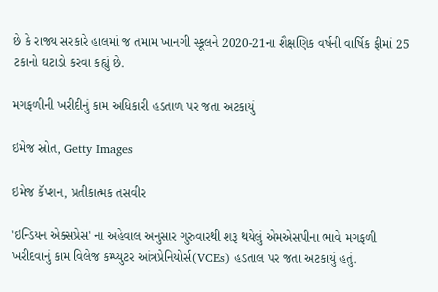છે કે રાજ્ય સરકારે હાલમાં જ તમામ ખાનગી સ્કૂલને 2020-21ના શૈક્ષણિક વર્ષની વાર્ષિક ફીમાં 25 ટકાનો ઘટાડો કરવા કહ્યું છે.

મગફળીની ખરીદીનું કામ અધિકારી હડતાળ પર જતા અટકાયું

ઇમેજ સ્રોત, Getty Images

ઇમેજ કૅપ્શન, પ્રતીકાત્મક તસવીર

'ઇન્ડિયન એક્સપ્રેસ' ના અહેવાલ અનુસાર ગુરુવારથી શરૂ થયેલું એમએસપીના ભાવે મગફળી ખરીદવાનું કામ વિલેજ કમ્પ્યુટર આંત્રપ્રેનિયોર્સ(VCEs) હડતાલ પર જતા અટકાયું હતું.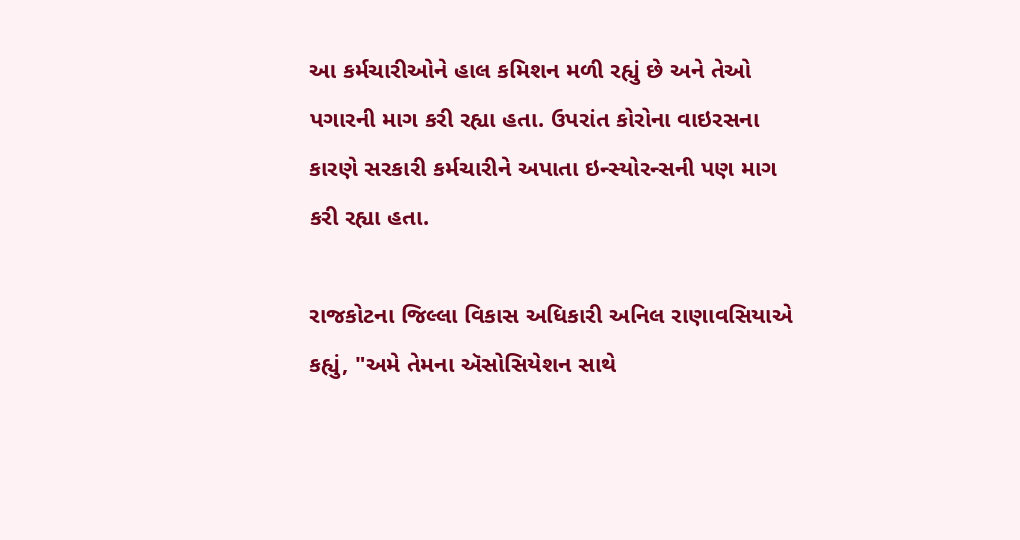આ કર્મચારીઓને હાલ કમિશન મળી રહ્યું છે અને તેઓ પગારની માગ કરી રહ્યા હતા. ઉપરાંત કોરોના વાઇરસના કારણે સરકારી કર્મચારીને અપાતા ઇન્સ્યોરન્સની પણ માગ કરી રહ્યા હતા.

રાજકોટના જિલ્લા વિકાસ અધિકારી અનિલ રાણાવસિયાએ કહ્યું, "અમે તેમના ઍસોસિયેશન સાથે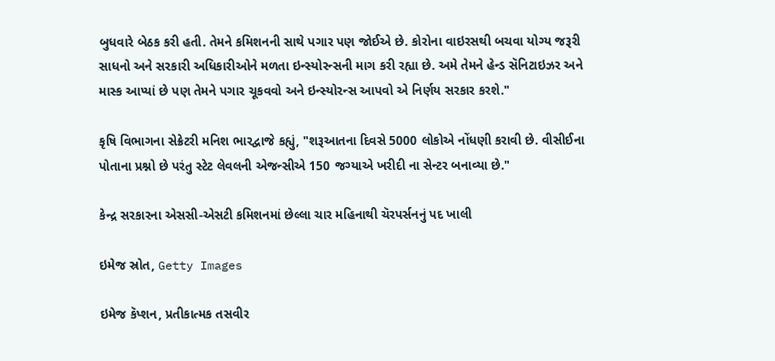બુધવારે બેઠક કરી હતી. તેમને કમિશનની સાથે પગાર પણ જોઈએ છે. કોરોના વાઇરસથી બચવા યોગ્ય જરૂરી સાધનો અને સરકારી અધિકારીઓને મળતા ઇન્સ્યોરન્સની માગ કરી રહ્યા છે. અમે તેમને હેન્ડ સૅનિટાઇઝર અને માસ્ક આપ્યાં છે પણ તેમને પગાર ચૂકવવો અને ઇન્સ્યોરન્સ આપવો એ નિર્ણય સરકાર કરશે."

કૃષિ વિભાગના સેક્રેટરી મનિશ ભારદ્વાજે કહ્યું, "શરૂઆતના દિવસે 5000 લોકોએ નોંધણી કરાવી છે. વીસીઈના પોતાના પ્રશ્નો છે પરંતુ સ્ટેટ લેવલની એજન્સીએ 150 જગ્યાએ ખરીદી ના સેન્ટર બનાવ્યા છે."

કેન્દ્ર સરકારના એસસી-એસટી કમિશનમાં છેલ્લા ચાર મહિનાથી ચૅરપર્સનનું પદ ખાલી

ઇમેજ સ્રોત, Getty Images

ઇમેજ કૅપ્શન, પ્રતીકાત્મક તસવીર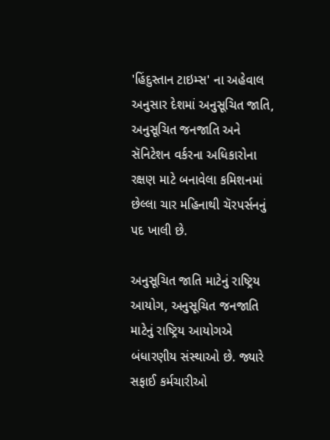'હિંદુસ્તાન ટાઇમ્સ' ના અહેવાલ અનુસાર દેશમાં અનુસૂચિત જાતિ, અનુસૂચિત જનજાતિ અને સૅનિટેશન વર્કરના અધિકારોના રક્ષણ માટે બનાવેલા કમિશનમાં છેલ્લા ચાર મહિનાથી ચૅરપર્સનનું પદ ખાલી છે.

અનુસૂચિત જાતિ માટેનું રાષ્ટ્રિય આયોગ, અનુસૂચિત જનજાતિ માટેનું રાષ્ટ્રિય આયોગએ બંધારણીય સંસ્થાઓ છે. જ્યારે સફાઈ કર્મચારીઓ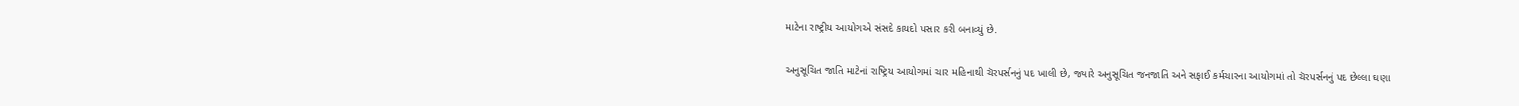માટેના રાષ્ટ્રીય આયોગએ સંસદે કાયદો પસાર કરી બનાવ્યું છે.

અનુસૂચિત જાતિ માટેનાં રાષ્ટ્રિય આયોગમાં ચાર મહિનાથી ચૅરપર્સનનું પદ ખાલી છે, જ્યારે અનુસૂચિત જનજાતિ અને સફાઈ કર્મચારના આયોગમાં તો ચૅરપર્સનનું પદ છેલ્લા ઘણા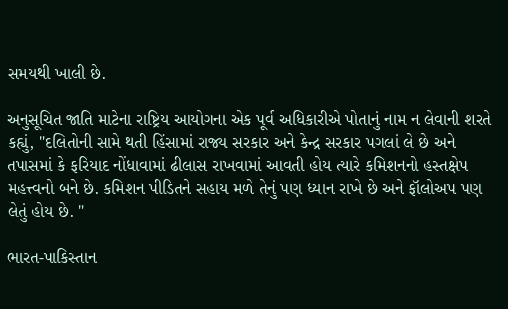સમયથી ખાલી છે.

અનુસૂચિત જાતિ માટેના રાષ્ટ્રિય આયોગના એક પૂર્વ અધિકારીએ પોતાનું નામ ન લેવાની શરતે કહ્યું, "દલિતોની સામે થતી હિંસામાં રાજ્ય સરકાર અને કેન્દ્ર સરકાર પગલાં લે છે અને તપાસમાં કે ફરિયાદ નોંધાવામાં ઢીલાસ રાખવામાં આવતી હોય ત્યારે કમિશનનો હસ્તક્ષેપ મહત્ત્વનો બને છે. કમિશન પીડિતને સહાય મળે તેનું પણ ધ્યાન રાખે છે અને ફૉલોઅપ પણ લેતું હોય છે. "

ભારત-પાકિસ્તાન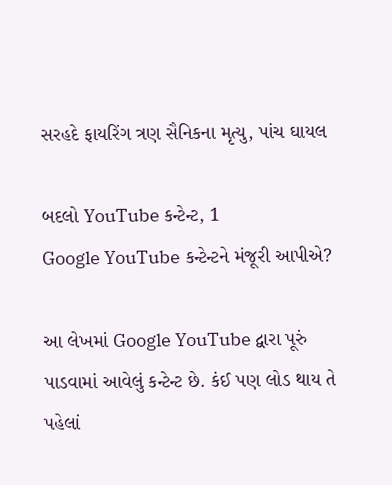સરહદે ફાયરિંગ ત્રણ સૈનિકના મૃત્યુ, પાંચ ઘાયલ

બદલો YouTube કન્ટેન્ટ, 1
Google YouTube કન્ટેન્ટને મંજૂરી આપીએ?

આ લેખમાં Google YouTube દ્વારા પૂરું પાડવામાં આવેલું કન્ટેન્ટ છે. કંઈ પણ લોડ થાય તે પહેલાં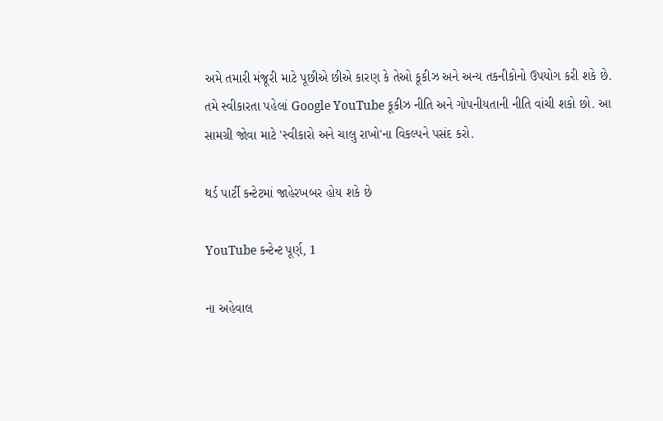અમે તમારી મંજૂરી માટે પૂછીએ છીએ કારણ કે તેઓ કૂકીઝ અને અન્ય તકનીકોનો ઉપયોગ કરી શકે છે. તમે સ્વીકારતા પહેલાં Google YouTube કૂકીઝ નીતિ અને ગોપનીયતાની નીતિ વાંચી શકો છો. આ સામગ્રી જોવા માટે 'સ્વીકારો અને ચાલુ રાખો'ના વિકલ્પને પસંદ કરો.

થર્ડ પાર્ટી કન્ટેટમાં જાહેરખબર હોય શકે છે

YouTube કન્ટેન્ટ પૂર્ણ, 1

ના અહેવાલ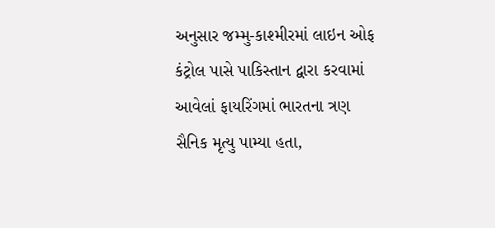અનુસાર જમ્મુ-કાશ્મીરમાં લાઇન ઓફ કંટ્રોલ પાસે પાકિસ્તાન દ્વારા કરવામાં આવેલાં ફાયરિંગમાં ભારતના ત્રણ સૈનિક મૃત્યુ પામ્યા હતા,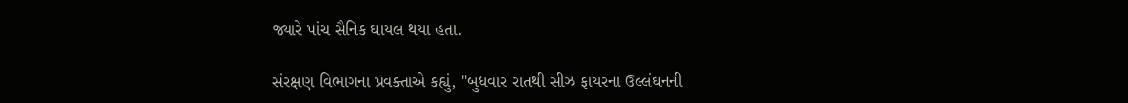જ્યારે પાંચ સૈનિક ઘાયલ થયા હતા.

સંરક્ષણ વિભાગના પ્રવક્તાએ કહ્યું, "બુધવાર રાતથી સીઝ ફાયરના ઉલ્લંઘનની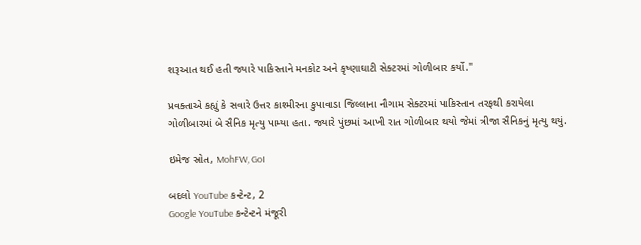શરૂઆત થઈ હતી જ્યારે પાકિસ્તાને મનકોટ અને કૃષ્ણાઘાટી સેક્ટરમાં ગોળીબાર કર્યો."

પ્રવક્તાએ કહ્યું કે સવારે ઉત્તર કાશ્મીરના કુપાવાડા જિલ્લાના નૌગામ સેક્ટરમાં પાકિસ્તાન તરફથી કરાયેલા ગોળીબારમાં બે સૈનિક મૃત્યુ પામ્યા હતા. જ્યારે પુંછમાં આખી રાત ગોળીબાર થયો જેમાં ત્રીજા સૈનિકનું મૃત્યુ થયું.

ઇમેજ સ્રોત, MohFW, GoI

બદલો YouTube કન્ટેન્ટ, 2
Google YouTube કન્ટેન્ટને મંજૂરી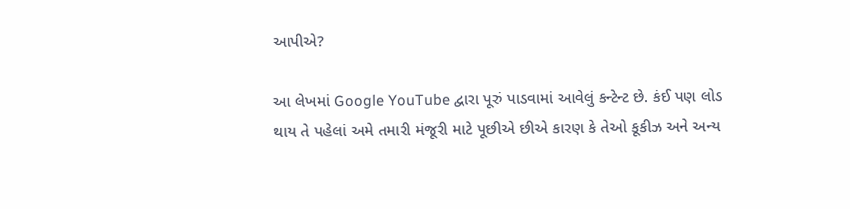આપીએ?

આ લેખમાં Google YouTube દ્વારા પૂરું પાડવામાં આવેલું કન્ટેન્ટ છે. કંઈ પણ લોડ થાય તે પહેલાં અમે તમારી મંજૂરી માટે પૂછીએ છીએ કારણ કે તેઓ કૂકીઝ અને અન્ય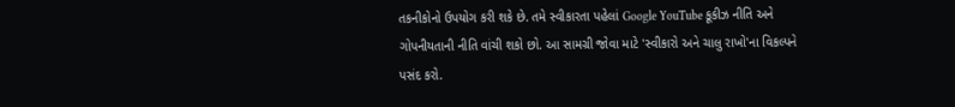તકનીકોનો ઉપયોગ કરી શકે છે. તમે સ્વીકારતા પહેલાં Google YouTube કૂકીઝ નીતિ અને ગોપનીયતાની નીતિ વાંચી શકો છો. આ સામગ્રી જોવા માટે 'સ્વીકારો અને ચાલુ રાખો'ના વિકલ્પને પસંદ કરો.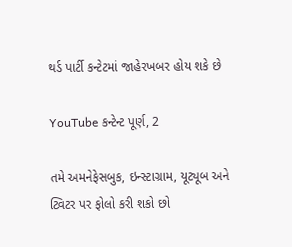થર્ડ પાર્ટી કન્ટેટમાં જાહેરખબર હોય શકે છે

YouTube કન્ટેન્ટ પૂર્ણ, 2

તમે અમનેફેસબુક, ઇન્સ્ટાગ્રામ, યૂટ્યૂબ અને ટ્વિટર પર ફોલો કરી શકો છો